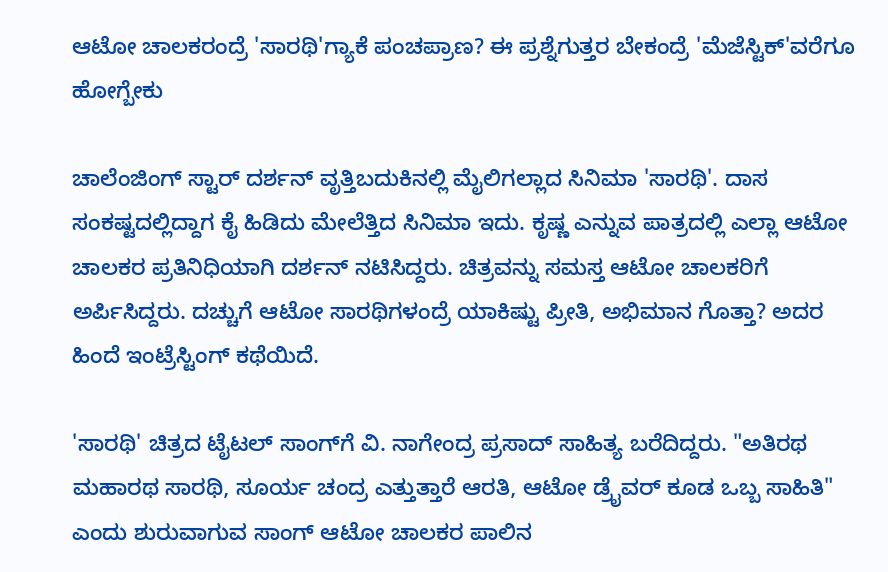ಆಟೋ ಚಾಲಕರಂದ್ರೆ 'ಸಾರಥಿ'ಗ್ಯಾಕೆ ಪಂಚಪ್ರಾಣ? ಈ ಪ್ರಶ್ನೆಗುತ್ತರ ಬೇಕಂದ್ರೆ 'ಮೆಜೆಸ್ಟಿಕ್‌'ವರೆಗೂ ಹೋಗ್ಬೇಕು

ಚಾಲೆಂಜಿಂಗ್ ಸ್ಟಾರ್ ದರ್ಶನ್ ವೃತ್ತಿಬದುಕಿನಲ್ಲಿ ಮೈಲಿಗಲ್ಲಾದ ಸಿನಿಮಾ 'ಸಾರಥಿ'. ದಾಸ ಸಂಕಷ್ಟದಲ್ಲಿದ್ದಾಗ ಕೈ ಹಿಡಿದು ಮೇಲೆತ್ತಿದ ಸಿನಿಮಾ ಇದು. ಕೃಷ್ಣ ಎನ್ನುವ ಪಾತ್ರದಲ್ಲಿ ಎಲ್ಲಾ ಆಟೋ ಚಾಲಕರ ಪ್ರತಿನಿಧಿಯಾಗಿ ದರ್ಶನ್ ನಟಿಸಿದ್ದರು. ಚಿತ್ರವನ್ನು ಸಮಸ್ತ ಆಟೋ ಚಾಲಕರಿಗೆ ಅರ್ಪಿಸಿದ್ದರು. ದಚ್ಚುಗೆ ಆಟೋ ಸಾರಥಿಗಳಂದ್ರೆ ಯಾಕಿಷ್ಟು ಪ್ರೀತಿ, ಅಭಿಮಾನ ಗೊತ್ತಾ? ಅದರ ಹಿಂದೆ ಇಂಟ್ರೆಸ್ಟಿಂಗ್ ಕಥೆಯಿದೆ.

'ಸಾರಥಿ' ಚಿತ್ರದ ಟೈಟಲ್‌ ಸಾಂಗ್‌ಗೆ ವಿ. ನಾಗೇಂದ್ರ ಪ್ರಸಾದ್ ಸಾಹಿತ್ಯ ಬರೆದಿದ್ದರು. "ಅತಿರಥ ಮಹಾರಥ ಸಾರಥಿ, ಸೂರ್ಯ ಚಂದ್ರ ಎತ್ತುತ್ತಾರೆ ಆರತಿ, ಆಟೋ ಡ್ರೈವರ್‌ ಕೂಡ ಒಬ್ಬ ಸಾಹಿತಿ" ಎಂದು ಶುರುವಾಗುವ ಸಾಂಗ್ ಆಟೋ ಚಾಲಕರ ಪಾಲಿನ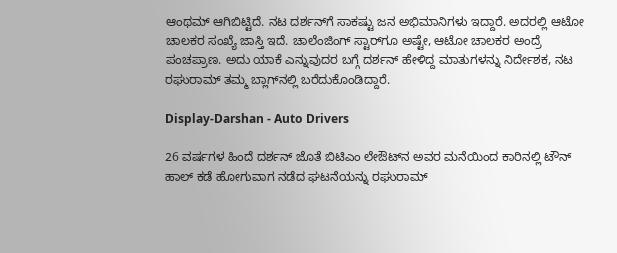ಆಂಥಮ್ ಆಗಿಬಿಟ್ಟಿದೆ. ನಟ ದರ್ಶನ್‌ಗೆ ಸಾಕಷ್ಟು ಜನ ಅಭಿಮಾನಿಗಳು ಇದ್ದಾರೆ. ಅದರಲ್ಲಿ ಆಟೋ ಚಾಲಕರ ಸಂಖ್ಯೆ ಜಾಸ್ತಿ ಇದೆ. ಚಾಲೆಂಜಿಂಗ್ ಸ್ಟಾರ್‌ಗೂ ಅಷ್ಟೇ, ಆಟೋ ಚಾಲಕರ ಅಂದ್ರೆ ಪಂಚಪ್ರಾಣ. ಅದು ಯಾಕೆ ಎನ್ನುವುದರ ಬಗ್ಗೆ ದರ್ಶನ್ ಹೇಳಿದ್ದ ಮಾತುಗಳನ್ನು ನಿರ್ದೇಶಕ, ನಟ ರಘುರಾಮ್ ತಮ್ಮ ಬ್ಲಾಗ್‌ನಲ್ಲಿ ಬರೆದುಕೊಂಡಿದ್ದಾರೆ.

Display-Darshan - Auto Drivers

26 ವರ್ಷಗಳ ಹಿಂದೆ ದರ್ಶನ್ ಜೊತೆ ಬಿಟಿಎಂ ಲೇಔಟ್‌ನ ಅವರ ಮನೆಯಿಂದ ಕಾರಿನಲ್ಲಿ ಟೌನ್‌ ಹಾಲ್‌ ಕಡೆ ಹೋಗುವಾಗ ನಡೆದ ಘಟನೆಯನ್ನು ರಘುರಾಮ್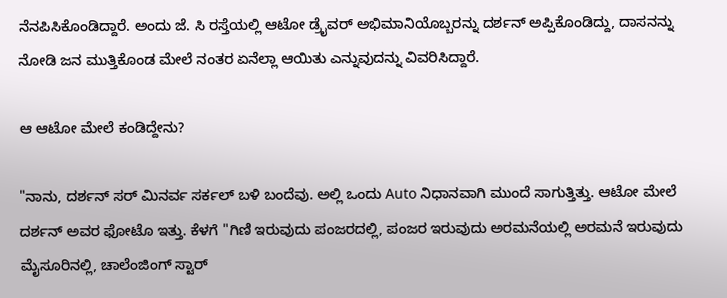ನೆನಪಿಸಿಕೊಂಡಿದ್ದಾರೆ. ಅಂದು ಜೆ. ಸಿ ರಸ್ತೆಯಲ್ಲಿ ಆಟೋ ಡ್ರೈವರ್ ಅಭಿಮಾನಿಯೊಬ್ಬರನ್ನು ದರ್ಶನ್ ಅಪ್ಪಿಕೊಂಡಿದ್ದು, ದಾಸನನ್ನು ನೋಡಿ ಜನ ಮುತ್ತಿಕೊಂಡ ಮೇಲೆ ನಂತರ ಏನೆಲ್ಲಾ ಆಯಿತು ಎನ್ನುವುದನ್ನು ವಿವರಿಸಿದ್ದಾರೆ.

ಆ ಆಟೋ ಮೇಲೆ ಕಂಡಿದ್ದೇನು?

"ನಾನು, ದರ್ಶನ್ ಸರ್ ಮಿನರ್ವ ಸರ್ಕಲ್ ಬಳಿ ಬಂದೆವು. ಅಲ್ಲಿ ಒಂದು Auto ನಿಧಾನವಾಗಿ ಮುಂದೆ ಸಾಗುತ್ತಿತ್ತು. ಆಟೋ ಮೇಲೆ ದರ್ಶನ್ ಅವರ ಫೋಟೊ ಇತ್ತು. ಕೆಳಗೆ "ಗಿಣಿ ಇರುವುದು ಪಂಜರದಲ್ಲಿ, ಪಂಜರ ಇರುವುದು ಅರಮನೆಯಲ್ಲಿ ಅರಮನೆ ಇರುವುದು ಮೈಸೂರಿನಲ್ಲಿ, ಚಾಲೆಂಜಿಂಗ್ ಸ್ಟಾರ್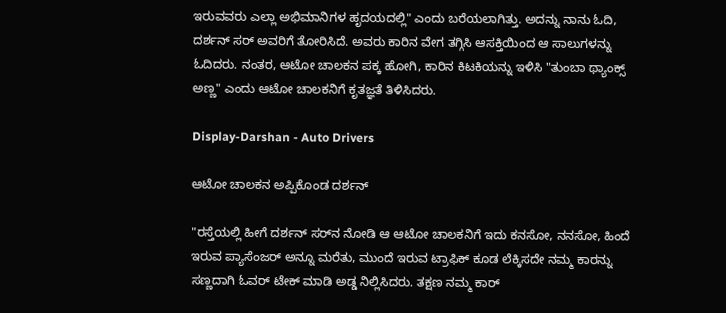ಇರುವವರು ಎಲ್ಲಾ ಅಭಿಮಾನಿಗಳ ಹೃದಯದಲ್ಲಿ" ಎಂದು ಬರೆಯಲಾಗಿತ್ತು. ಅದನ್ನು ನಾನು ಓದಿ, ದರ್ಶನ್ ಸರ್ ಅವರಿಗೆ ತೋರಿಸಿದೆ. ಅವರು ಕಾರಿನ ವೇಗ ತಗ್ಗಿಸಿ ಆಸಕ್ತಿಯಿಂದ ಆ ಸಾಲುಗಳನ್ನು ಓದಿದರು. ನಂತರ, ಆಟೋ ಚಾಲಕನ ಪಕ್ಕ ಹೋಗಿ, ಕಾರಿನ ಕಿಟಕಿಯನ್ನು ಇಳಿಸಿ "ತುಂಬಾ ಥ್ಯಾಂಕ್ಸ್ ಅಣ್ಣ" ಎಂದು ಆಟೋ ಚಾಲಕನಿಗೆ ಕೃತಜ್ಞತೆ ತಿಳಿಸಿದರು.

Display-Darshan - Auto Drivers

ಆಟೋ ಚಾಲಕನ ಅಪ್ಪಿಕೊಂಡ ದರ್ಶನ್

"ರಸ್ತೆಯಲ್ಲಿ ಹೀಗೆ ದರ್ಶನ್‌ ಸರ್‌ನ ನೋಡಿ ಆ ಆಟೋ ಚಾಲಕನಿಗೆ ಇದು ಕನಸೋ, ನನಸೋ, ಹಿಂದೆ ಇರುವ ಪ್ಯಾಸೆಂಜರ್ ಅನ್ನೂ ಮರೆತು, ಮುಂದೆ ಇರುವ ಟ್ರಾಫಿಕ್ ಕೂಡ ಲೆಕ್ಕಿಸದೇ ನಮ್ಮ ಕಾರನ್ನು ಸಣ್ಣದಾಗಿ ಓವರ್‌ ಟೇಕ್ ಮಾಡಿ ಅಡ್ಡ ನಿಲ್ಲಿಸಿದರು. ತಕ್ಷಣ ನಮ್ಮ ಕಾರ್‌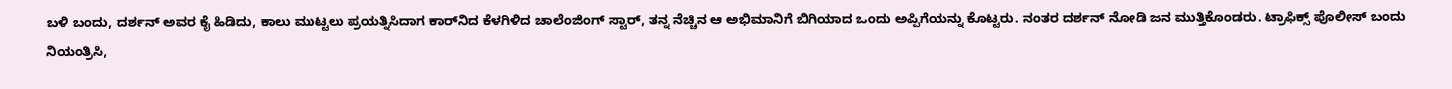ಬಳಿ ಬಂದು, ದರ್ಶನ್ ಅವರ ಕೈ ಹಿಡಿದು, ಕಾಲು ಮುಟ್ಟಲು ಪ್ರಯತ್ನಿಸಿದಾಗ ಕಾರ್‌ನಿದ ಕೆಳಗಿಳಿದ ಚಾಲೆಂಜಿಂಗ್ ಸ್ಟಾರ್, ತನ್ನ ನೆಚ್ಚಿನ ಆ ಅಭಿಮಾನಿಗೆ ಬಿಗಿಯಾದ ಒಂದು ಅಪ್ಪಿಗೆಯನ್ನು ಕೊಟ್ಟರು. ನಂತರ ದರ್ಶನ್ ನೋಡಿ ಜನ ಮುತ್ತಿಕೊಂಡರು. ಟ್ರಾಫಿಕ್ಸ್ ಪೊಲೀಸ್ ಬಂದು ನಿಯಂತ್ರಿಸಿ,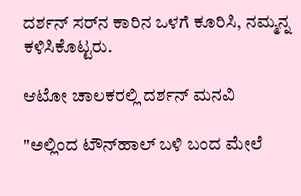ದರ್ಶನ್ ಸರ್‌ನ ಕಾರಿನ ಒಳಗೆ ಕೂರಿಸಿ, ನಮ್ಮನ್ನ ಕಳಿಸಿಕೊಟ್ಟರು.

ಆಟೋ ಚಾಲಕರಲ್ಲಿ ದರ್ಶನ್ ಮನವಿ

"ಅಲ್ಲಿಂದ ಟೌನ್‌ಹಾಲ್ ಬಳಿ ಬಂದ ಮೇಲೆ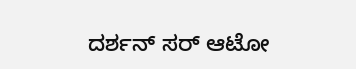ದರ್ಶನ್ ಸರ್ ಆಟೋ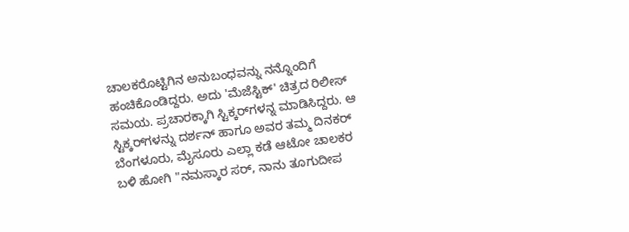ಚಾಲಕರೊಟ್ಟಿಗಿನ ಅನುಬಂಧವನ್ನು ನನ್ನೊಂದಿಗೆ ಹಂಚಿಕೊಂಡಿದ್ದರು. ಅದು 'ಮೆಜೆಸ್ಟಿಕ್' ಚಿತ್ರದ ರಿಲೀಸ್ ಸಮಯ. ಪ್ರಚಾರಕ್ಕಾಗಿ ಸ್ಟಿಕ್ಕರ್‌ಗಳನ್ನ ಮಾಡಿಸಿದ್ದರು. ಆ ಸ್ಟಿಕ್ಕರ್‌ಗಳನ್ನು ದರ್ಶನ್ ಹಾಗೂ ಅವರ ತಮ್ಮ ದಿನಕರ್ ಬೆಂಗಳೂರು, ಮೈಸೂರು ಎಲ್ಲಾ ಕಡೆ ಆಟೋ ಚಾಲಕರ ಬಳಿ ಹೋಗಿ "ನಮಸ್ಕಾರ ಸರ್, ನಾನು ತೂಗುದೀಪ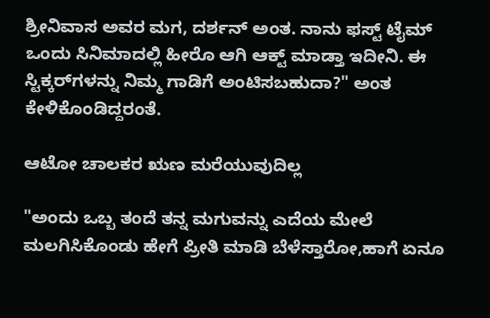ಶ್ರೀನಿವಾಸ ಅವರ ಮಗ, ದರ್ಶನ್ ಅಂತ. ನಾನು ಫಸ್ಟ್ ಟೈಮ್ ಒಂದು ಸಿನಿಮಾದಲ್ಲಿ ಹೀರೊ ಆಗಿ ಆಕ್ಟ್ ಮಾಡ್ತಾ ಇದೀನಿ. ಈ ಸ್ಟಿಕ್ಕರ್‌ಗಳನ್ನು ನಿಮ್ಮ ಗಾಡಿಗೆ ಅಂಟಿಸಬಹುದಾ?" ಅಂತ ಕೇಳಿಕೊಂಡಿದ್ದರಂತೆ.

ಆಟೋ ಚಾಲಕರ ಋಣ ಮರೆಯುವುದಿಲ್ಲ

"ಅಂದು ಒಬ್ಬ ತಂದೆ ತನ್ನ ಮಗುವನ್ನು ಎದೆಯ ಮೇಲೆ ಮಲಗಿಸಿಕೊಂಡು ಹೇಗೆ ಪ್ರೀತಿ ಮಾಡಿ ಬೆಳೆಸ್ತಾರೋ,ಹಾಗೆ ಏನೂ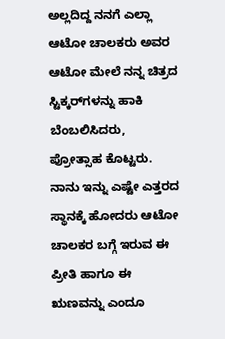ಅಲ್ಲದಿದ್ದ ನನಗೆ ಎಲ್ಲಾ ಆಟೋ ಚಾಲಕರು ಅವರ ಆಟೋ ಮೇಲೆ ನನ್ನ ಚಿತ್ರದ ಸ್ಟಿಕ್ಕರ್‌ಗಳನ್ನು ಹಾಕಿ ಬೆಂಬಲಿಸಿದರು, ಪ್ರೋತ್ಸಾಹ ಕೊಟ್ಟರು. ನಾನು ಇನ್ನು ಎಷ್ಟೇ ಎತ್ತರದ ಸ್ಥಾನಕ್ಕೆ ಹೋದರು ಆಟೋ ಚಾಲಕರ ಬಗ್ಗೆ ಇರುವ ಈ ಪ್ರೀತಿ ಹಾಗೂ ಈ ಋಣವನ್ನು ಎಂದೂ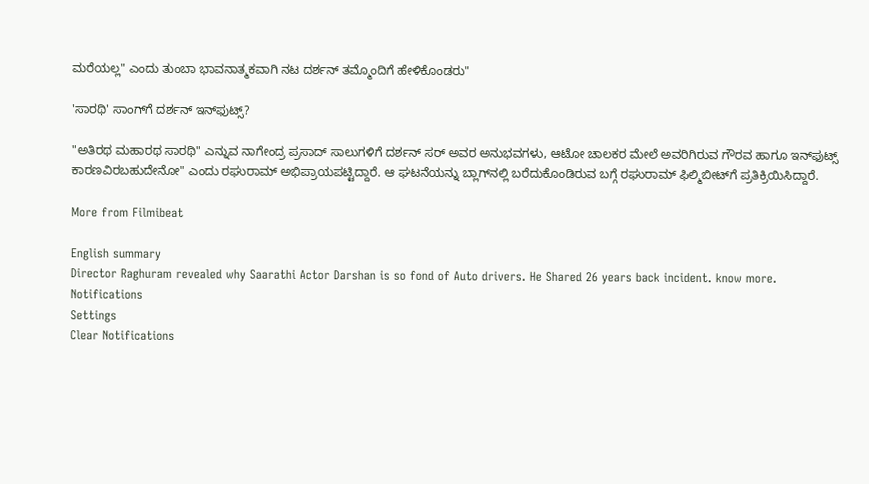ಮರೆಯಲ್ಲ" ಎಂದು ತುಂಬಾ ಭಾವನಾತ್ಮಕವಾಗಿ ನಟ ದರ್ಶನ್ ತಮ್ಮೊಂದಿಗೆ ಹೇಳಿಕೊಂಡರು"

'ಸಾರಥಿ' ಸಾಂಗ್‌ಗೆ ದರ್ಶನ್ ಇನ್‌ಫುಟ್ಸ್?

"ಅತಿರಥ ಮಹಾರಥ ಸಾರಥಿ" ಎನ್ನುವ ನಾಗೇಂದ್ರ ಪ್ರಸಾದ್ ಸಾಲುಗಳಿಗೆ ದರ್ಶನ್ ಸರ್ ಅವರ ಅನುಭವಗಳು, ಆಟೋ ಚಾಲಕರ ಮೇಲೆ ಅವರಿಗಿರುವ ಗೌರವ ಹಾಗೂ ಇನ್‌ಫುಟ್ಸ್‌ ಕಾರಣವಿರಬಹುದೇನೋ" ಎಂದು ರಘುರಾಮ್ ಅಭಿಪ್ರಾಯಪಟ್ಟಿದ್ದಾರೆ. ಆ ಘಟನೆಯನ್ನು ಬ್ಲಾಗ್‌ನಲ್ಲಿ ಬರೆದುಕೊಂಡಿರುವ ಬಗ್ಗೆ ರಘುರಾಮ್ ಫಿಲ್ಮಿಬೀಟ್‌ಗೆ ಪ್ರತಿಕ್ರಿಯಿಸಿದ್ದಾರೆ.

More from Filmibeat

English summary
Director Raghuram revealed why Saarathi Actor Darshan is so fond of Auto drivers. He Shared 26 years back incident. know more.
Notifications
Settings
Clear Notifications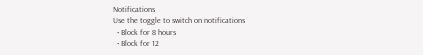Notifications
Use the toggle to switch on notifications
  • Block for 8 hours
  • Block for 12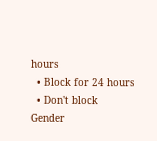hours
  • Block for 24 hours
  • Don't block
Gender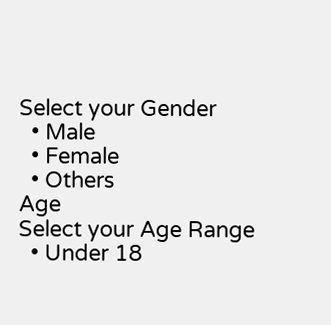Select your Gender
  • Male
  • Female
  • Others
Age
Select your Age Range
  • Under 18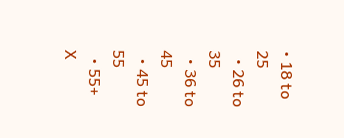• 18 to 25
  • 26 to 35
  • 36 to 45
  • 45 to 55
  • 55+
X